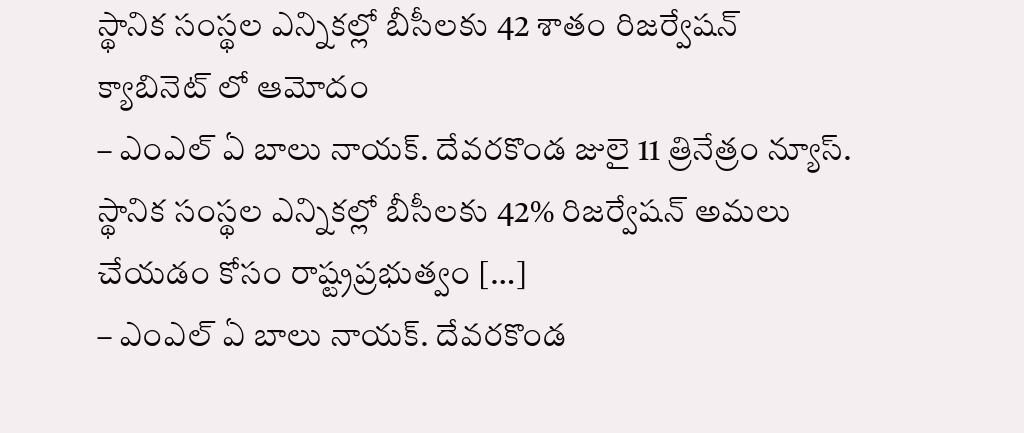స్థానిక సంస్థల ఎన్నికల్లో బీసీలకు 42 శాతం రిజర్వేషన్ క్యాబినెట్ లో ఆమోదం
– ఎంఎల్ ఏ బాలు నాయక్. దేవరకొండ జులై 11 త్రినేత్రం న్యూస్. స్థానిక సంస్థల ఎన్నికల్లో బీసీలకు 42% రిజర్వేషన్ అమలు చేయడం కోసం రాష్ట్రప్రభుత్వం […]
– ఎంఎల్ ఏ బాలు నాయక్. దేవరకొండ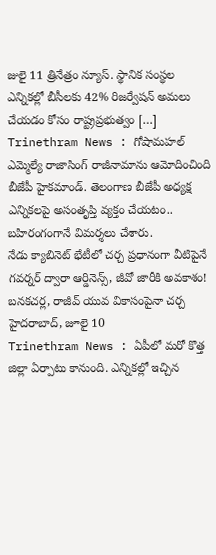జులై 11 త్రినేత్రం న్యూస్. స్థానిక సంస్థల ఎన్నికల్లో బీసీలకు 42% రిజర్వేషన్ అమలు చేయడం కోసం రాష్ట్రప్రభుత్వం […]
Trinethram News : గోషామహల్ ఎమ్మెల్యే రాజాసింగ్ రాజీనామాను ఆమోదించింది బీజేపీ హైకమాండ్. తెలంగాణ బీజేపీ అధ్యక్ష ఎన్నికలపై అసంతృప్తి వ్యక్తం చేయటం.. బహిరంగంగానే విమర్శలు చేశారు.
నేడు క్యాబినెట్ భేటీలో చర్చ ప్రధానంగా వీటిపైనే గవర్నర్ ద్వారా ఆర్డినెన్స్, జీవో జారీకి అవకాశం! బనకచర్ల, రాజీవ్ యువ వికాసంపైనా చర్చ హైదరాబాద్, జూలై 10
Trinethram News : ఏపీలో మరో కొత్త జిల్లా ఏర్పాటు కానుంది. ఎన్నికల్లో ఇచ్చిన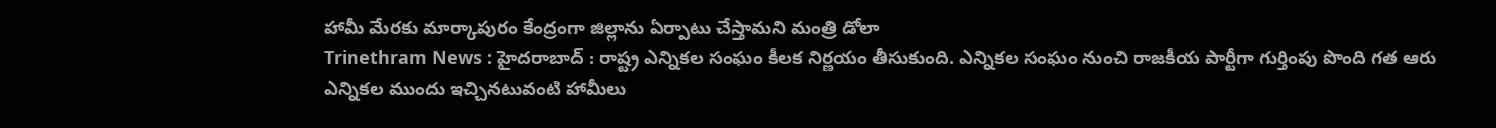హామీ మేరకు మార్కాపురం కేంద్రంగా జిల్లాను ఏర్పాటు చేస్తామని మంత్రి డోలా
Trinethram News : హైదరాబాద్ : రాష్ట్ర ఎన్నికల సంఘం కీలక నిర్ణయం తీసుకుంది. ఎన్నికల సంఘం నుంచి రాజకీయ పార్టీగా గుర్తింపు పొంది గత ఆరు
ఎన్నికల ముందు ఇచ్చినటువంటి హామీలు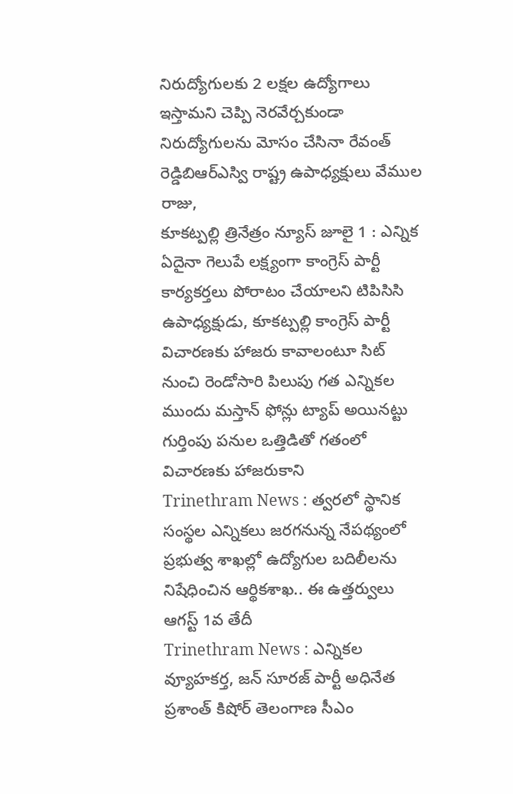నిరుద్యోగులకు 2 లక్షల ఉద్యోగాలు ఇస్తామని చెప్పి నెరవేర్చకుండా నిరుద్యోగులను మోసం చేసినా రేవంత్ రెడ్డిబిఆర్ఎస్వి రాష్ట్ర ఉపాధ్యక్షులు వేముల రాజు,
కూకట్పల్లి త్రినేత్రం న్యూస్ జూలై 1 : ఎన్నిక ఏదైనా గెలుపే లక్ష్యంగా కాంగ్రెస్ పార్టీ కార్యకర్తలు పోరాటం చేయాలని టిపిసిసి ఉపాధ్యక్షుడు, కూకట్పల్లి కాంగ్రెస్ పార్టీ
విచారణకు హాజరు కావాలంటూ సిట్ నుంచి రెండోసారి పిలుపు గత ఎన్నికల ముందు మస్తాన్ ఫోన్లు ట్యాప్ అయినట్టు గుర్తింపు పనుల ఒత్తిడితో గతంలో విచారణకు హాజరుకాని
Trinethram News : త్వరలో స్థానిక సంస్థల ఎన్నికలు జరగనున్న నేపథ్యంలో ప్రభుత్వ శాఖల్లో ఉద్యోగుల బదిలీలను నిషేధించిన ఆర్థికశాఖ.. ఈ ఉత్తర్వులు ఆగస్ట్ 1వ తేదీ
Trinethram News : ఎన్నికల వ్యూహకర్త, జన్ సూరజ్ పార్టీ అధినేత ప్రశాంత్ కిషోర్ తెలంగాణ సీఎం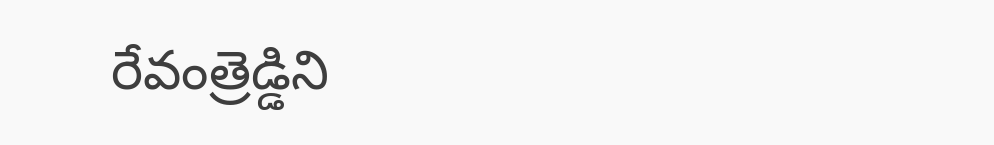రేవంత్రెడ్డిని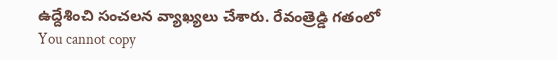ఉద్దేశించి సంచలన వ్యాఖ్యలు చేశారు. రేవంత్రెడ్డి గతంలో
You cannot copy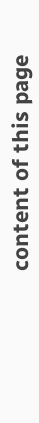content of this page